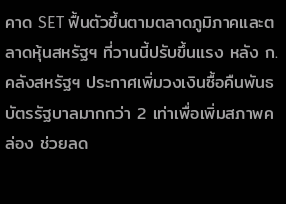คาด SET ฟื้นตัวขึ้นตามตลาดภูมิภาคและตลาดหุ้นสหรัฐฯ ที่วานนี้ปรับขึ้นแรง หลัง ก. คลังสหรัฐฯ ประกาศเพิ่มวงเงินซื้อคืนพันธบัตรรัฐบาลมากกว่า 2 เท่าเพื่อเพิ่มสภาพคล่อง ช่วยลด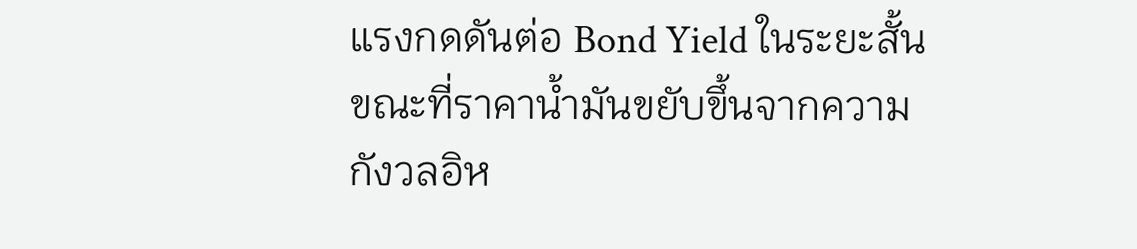แรงกดดันต่อ Bond Yield ในระยะสั้น ขณะที่ราคาน้ำมันขยับขึ้นจากความกังวลอิห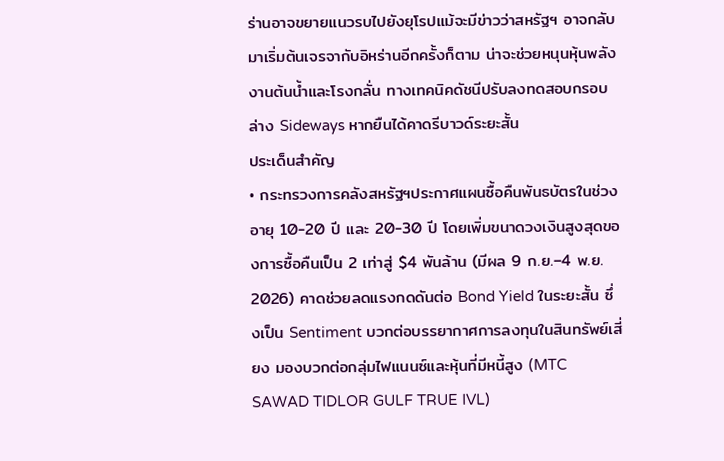ร่านอาจขยายแนวรบไปยังยุโรปแม้จะมีข่าวว่าสหรัฐฯ อาจกลับมาเริ่มต้นเจรจากับอิหร่านอีกครั้งก็ตาม น่าจะช่วยหนุนหุ้นพลังงานต้นน้ำและโรงกลั่น ทางเทคนิคดัชนีปรับลงทดสอบกรอบล่าง Sideways หากยืนได้คาดรีบาวด์ระยะสั้น
ประเด็นสำคัญ
• กระทรวงการคลังสหรัฐฯประกาศแผนซื้อคืนพันธบัตรในช่วงอายุ 10-20 ปี และ 20-30 ปี โดยเพิ่มขนาดวงเงินสูงสุดของการซื้อคืนเป็น 2 เท่าสู่ $4 พันล้าน (มีผล 9 ก.ย.–4 พ.ย. 2026) คาดช่วยลดแรงกดดันต่อ Bond Yield ในระยะสั้น ซึ่งเป็น Sentiment บวกต่อบรรยากาศการลงทุนในสินทรัพย์เสี่ยง มองบวกต่อกลุ่มไฟแนนซ์และหุ้นที่มีหนี้สูง (MTC SAWAD TIDLOR GULF TRUE IVL)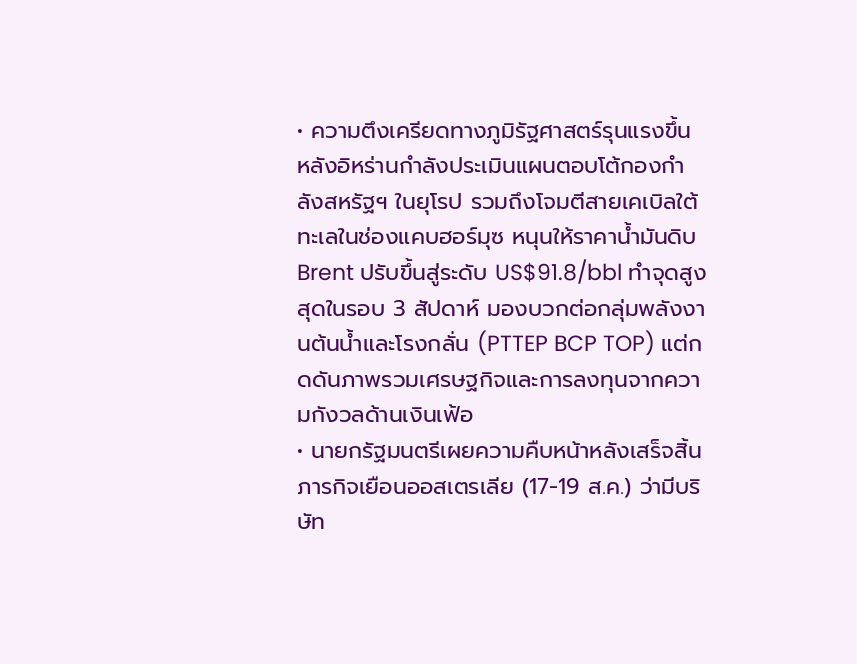• ความตึงเครียดทางภูมิรัฐศาสตร์รุนแรงขึ้น หลังอิหร่านกำลังประเมินแผนตอบโต้กองกำลังสหรัฐฯ ในยุโรป รวมถึงโจมตีสายเคเบิลใต้ทะเลในช่องแคบฮอร์มุซ หนุนให้ราคาน้ำมันดิบ Brent ปรับขึ้นสู่ระดับ US$91.8/bbl ทำจุดสูงสุดในรอบ 3 สัปดาห์ มองบวกต่อกลุ่มพลังงานต้นน้ำและโรงกลั่น (PTTEP BCP TOP) แต่กดดันภาพรวมเศรษฐกิจและการลงทุนจากความกังวลด้านเงินเฟ้อ
• นายกรัฐมนตรีเผยความคืบหน้าหลังเสร็จสิ้นภารกิจเยือนออสเตรเลีย (17-19 ส.ค.) ว่ามีบริษัท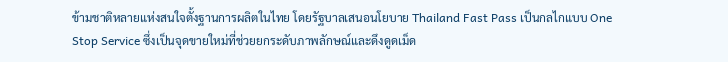ข้ามชาติหลายแห่งสนใจตั้งฐานการผลิตในไทย โดยรัฐบาลเสนอนโยบาย Thailand Fast Pass เป็นกลไกแบบ One Stop Service ซึ่งเป็นจุดขายใหม่ที่ช่วยยกระดับภาพลักษณ์และดึงดูดเม็ด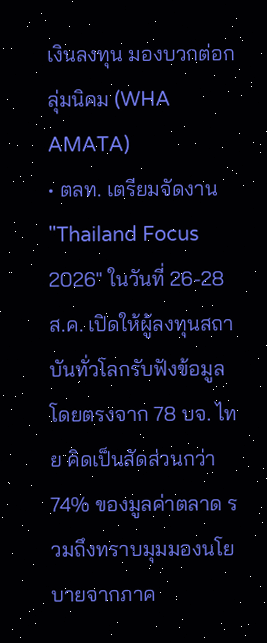เงินลงทุน มองบวกต่อกลุ่มนิคม (WHA AMATA)
• ตลท. เตรียมจัดงาน "Thailand Focus 2026" ในวันที่ 26-28 ส.ค. เปิดให้ผู้ลงทุนสถาบันทั่วโลกรับฟังข้อมูลโดยตรงจาก 78 บจ. ไทย คิดเป็นสัดส่วนกว่า 74% ของมูลค่าตลาด รวมถึงทราบมุมมองนโยบายจากภาค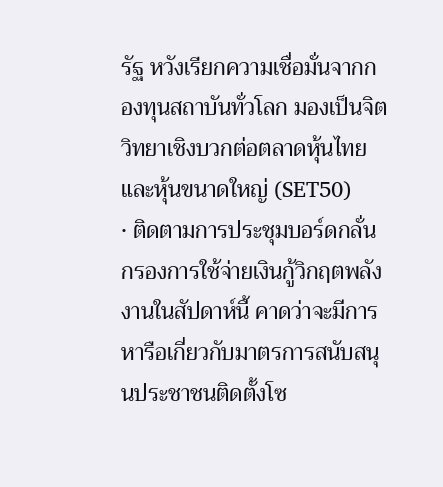รัฐ หวังเรียกความเชื่อมั่นจากกองทุนสถาบันทั่วโลก มองเป็นจิตวิทยาเชิงบวกต่อตลาดหุ้นไทยและหุ้นขนาดใหญ่ (SET50)
• ติดตามการประชุมบอร์ดกลั่นกรองการใช้จ่ายเงินกู้วิกฤตพลังงานในสัปดาห์นี้ คาดว่าจะมีการหารือเกี่ยวกับมาตรการสนับสนุนประชาชนติดตั้งโซ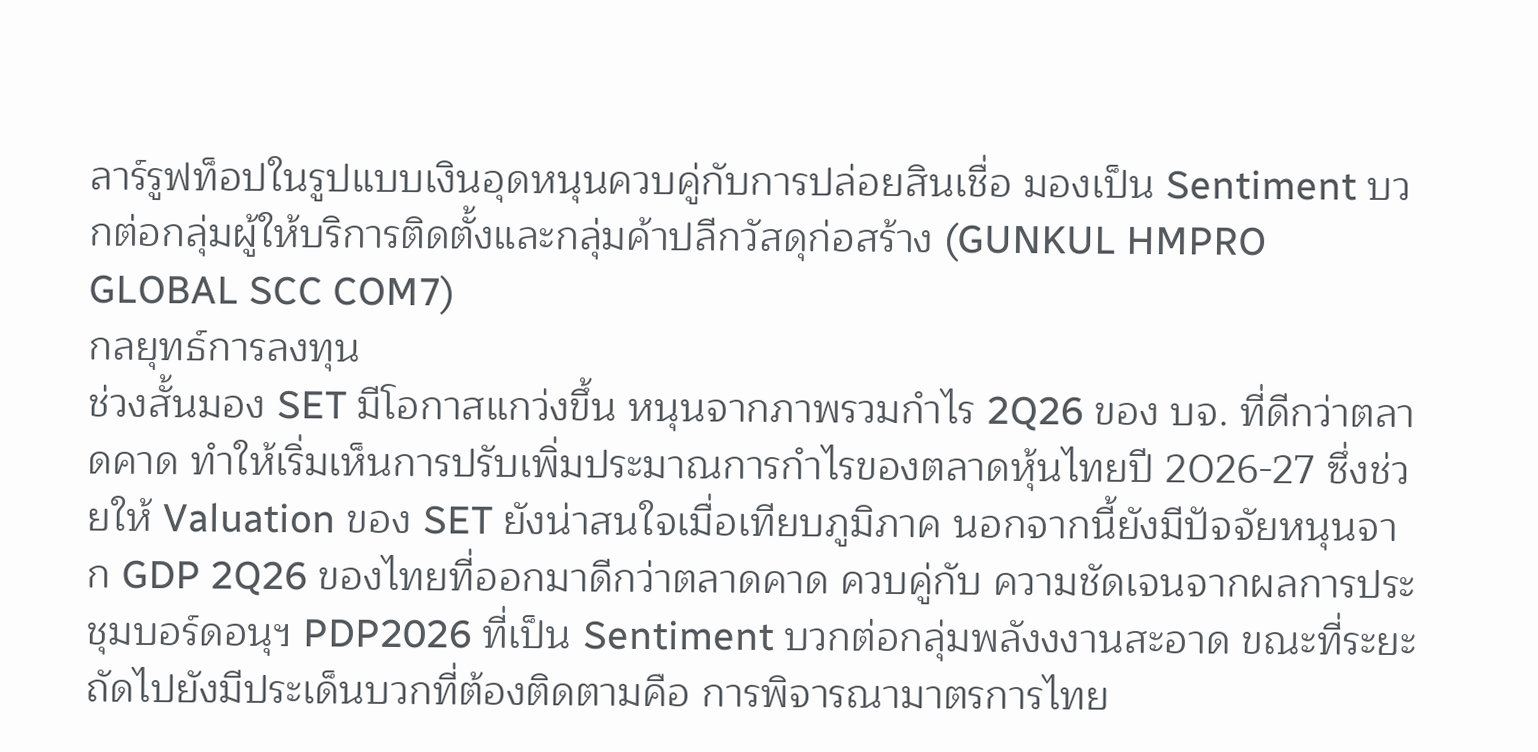ลาร์รูฟท็อปในรูปแบบเงินอุดหนุนควบคู่กับการปล่อยสินเชื่อ มองเป็น Sentiment บวกต่อกลุ่มผู้ให้บริการติดตั้งและกลุ่มค้าปลีกวัสดุก่อสร้าง (GUNKUL HMPRO GLOBAL SCC COM7)
กลยุทธ์การลงทุน
ช่วงสั้นมอง SET มีโอกาสแกว่งขึ้น หนุนจากภาพรวมกำไร 2Q26 ของ บจ. ที่ดีกว่าตลาดคาด ทำให้เริ่มเห็นการปรับเพิ่มประมาณการกำไรของตลาดหุ้นไทยปี 2026-27 ซึ่งช่วยให้ Valuation ของ SET ยังน่าสนใจเมื่อเทียบภูมิภาค นอกจากนี้ยังมีปัจจัยหนุนจาก GDP 2Q26 ของไทยที่ออกมาดีกว่าตลาดคาด ควบคู่กับ ความชัดเจนจากผลการประชุมบอร์ดอนุฯ PDP2026 ที่เป็น Sentiment บวกต่อกลุ่มพลังงงานสะอาด ขณะที่ระยะถัดไปยังมีประเด็นบวกที่ต้องติดตามคือ การพิจารณามาตรการไทย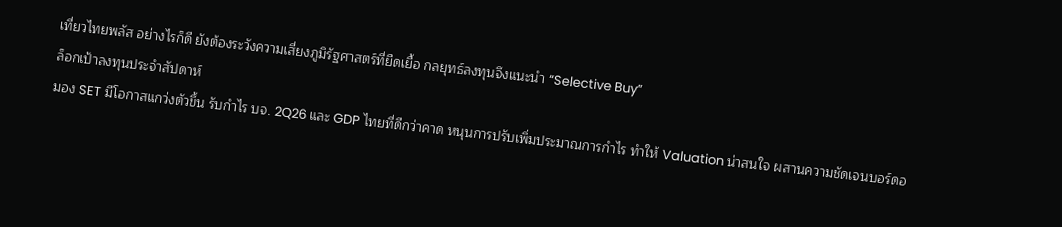เที่ยวไทยพลัส อย่างไรก็ดี ยังต้องระวังความเสี่ยงภูมิรัฐศาสตร์ที่ยืดเยื้อ กลยุทธ์ลงทุนจึงแนะนำ “Selective Buy”
ล็อกเป้าลงทุนประจำสัปดาห์
มอง SET มีโอกาสแกว่งตัวขึ้น รับกำไร บจ. 2Q26 และ GDP ไทยที่ดีกว่าคาด หนุนการปรับเพิ่มประมาณการกำไร ทำให้ Valuation น่าสนใจ ผสานความชัดเจนบอร์ดอ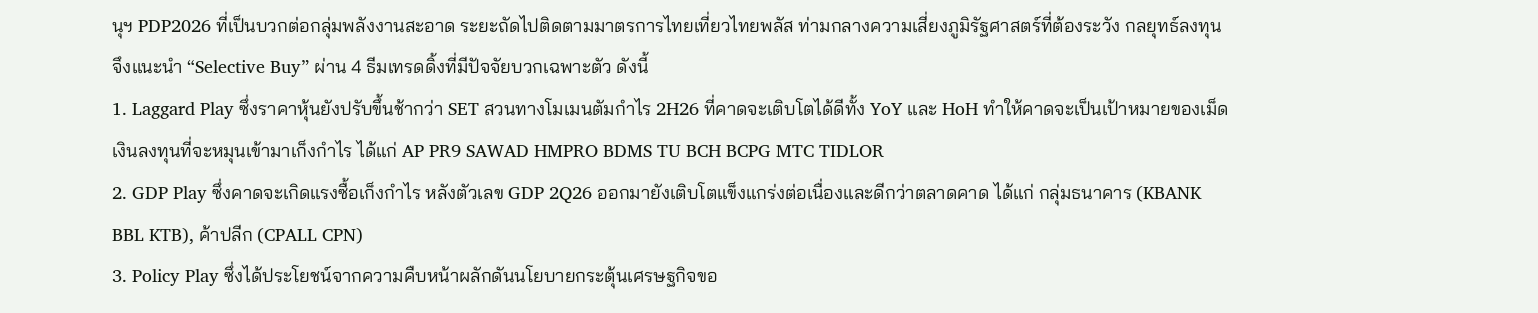นุฯ PDP2026 ที่เป็นบวกต่อกลุ่มพลังงานสะอาด ระยะถัดไปติดตามมาตรการไทยเที่ยวไทยพลัส ท่ามกลางความเสี่ยงภูมิรัฐศาสตร์ที่ต้องระวัง กลยุทธ์ลงทุนจึงแนะนำ “Selective Buy” ผ่าน 4 ธีมเทรดดิ้งที่มีปัจจัยบวกเฉพาะตัว ดังนี้
1. Laggard Play ซึ่งราคาหุ้นยังปรับขึ้นช้ากว่า SET สวนทางโมเมนตัมกำไร 2H26 ที่คาดจะเติบโตได้ดีทั้ง YoY และ HoH ทำให้คาดจะเป็นเป้าหมายของเม็ดเงินลงทุนที่จะหมุนเข้ามาเก็งกำไร ได้แก่ AP PR9 SAWAD HMPRO BDMS TU BCH BCPG MTC TIDLOR
2. GDP Play ซึ่งคาดจะเกิดแรงซื้อเก็งกำไร หลังตัวเลข GDP 2Q26 ออกมายังเติบโตแข็งแกร่งต่อเนื่องและดีกว่าตลาดคาด ได้แก่ กลุ่มธนาคาร (KBANK BBL KTB), ค้าปลีก (CPALL CPN)
3. Policy Play ซึ่งได้ประโยชน์จากความคืบหน้าผลักดันนโยบายกระตุ้นเศรษฐกิจขอ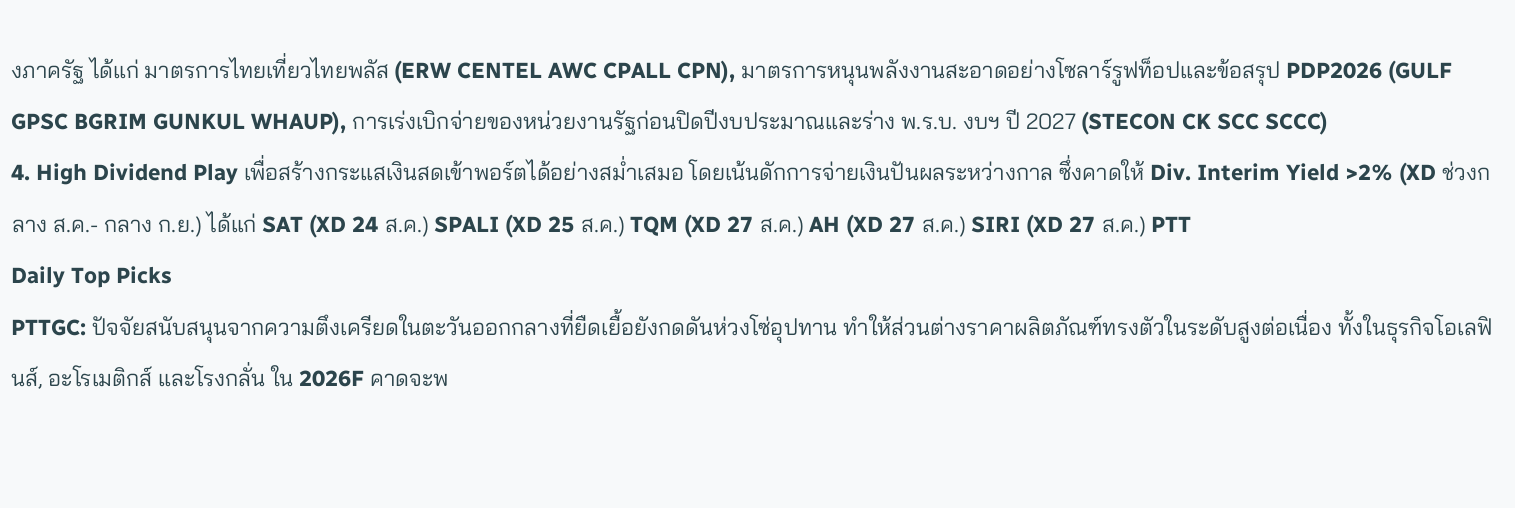งภาครัฐ ได้แก่ มาตรการไทยเที่ยวไทยพลัส (ERW CENTEL AWC CPALL CPN), มาตรการหนุนพลังงานสะอาดอย่างโซลาร์รูฟท็อปและข้อสรุป PDP2026 (GULF GPSC BGRIM GUNKUL WHAUP), การเร่งเบิกจ่ายของหน่วยงานรัฐก่อนปิดปีงบประมาณและร่าง พ.ร.บ. งบฯ ปี 2027 (STECON CK SCC SCCC)
4. High Dividend Play เพื่อสร้างกระแสเงินสดเข้าพอร์ตได้อย่างสม่ำเสมอ โดยเน้นดักการจ่ายเงินปันผลระหว่างกาล ซึ่งคาดให้ Div. Interim Yield >2% (XD ช่วงกลาง ส.ค.- กลาง ก.ย.) ได้แก่ SAT (XD 24 ส.ค.) SPALI (XD 25 ส.ค.) TQM (XD 27 ส.ค.) AH (XD 27 ส.ค.) SIRI (XD 27 ส.ค.) PTT
Daily Top Picks
PTTGC: ปัจจัยสนับสนุนจากความตึงเครียดในตะวันออกกลางที่ยืดเยื้อยังกดดันห่วงโซ่อุปทาน ทำให้ส่วนต่างราคาผลิตภัณฑ์ทรงตัวในระดับสูงต่อเนื่อง ทั้งในธุรกิจโอเลฟินส์, อะโรเมติกส์ และโรงกลั่น ใน 2026F คาดจะพ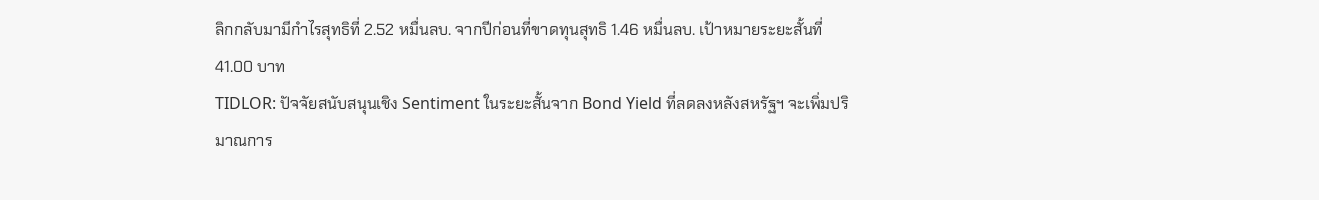ลิกกลับมามีกำไรสุทธิที่ 2.52 หมื่นลบ. จากปีก่อนที่ขาดทุนสุทธิ 1.46 หมื่นลบ. เป้าหมายระยะสั้นที่ 41.00 บาท
TIDLOR: ปัจจัยสนับสนุนเชิง Sentiment ในระยะสั้นจาก Bond Yield ที่ลดลงหลังสหรัฐฯ จะเพิ่มปริมาณการ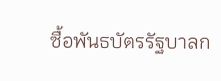ซื้อพันธบัตรรัฐบาลก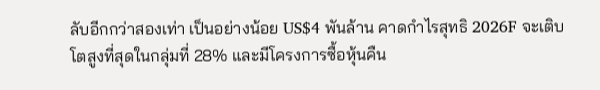ลับอีกกว่าสองเท่า เป็นอย่างน้อย US$4 พันล้าน คาดกำไรสุทธิ 2026F จะเติบโตสูงที่สุดในกลุ่มที่ 28% และมีโครงการซื้อหุ้นคืน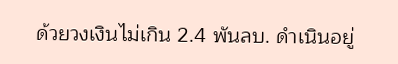ด้วยวงเงินไม่เกิน 2.4 พันลบ. ดำเนินอยู่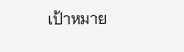เป้าหมาย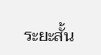ระยะสั้น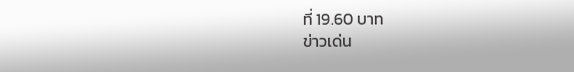ที่ 19.60 บาท
ข่าวเด่น